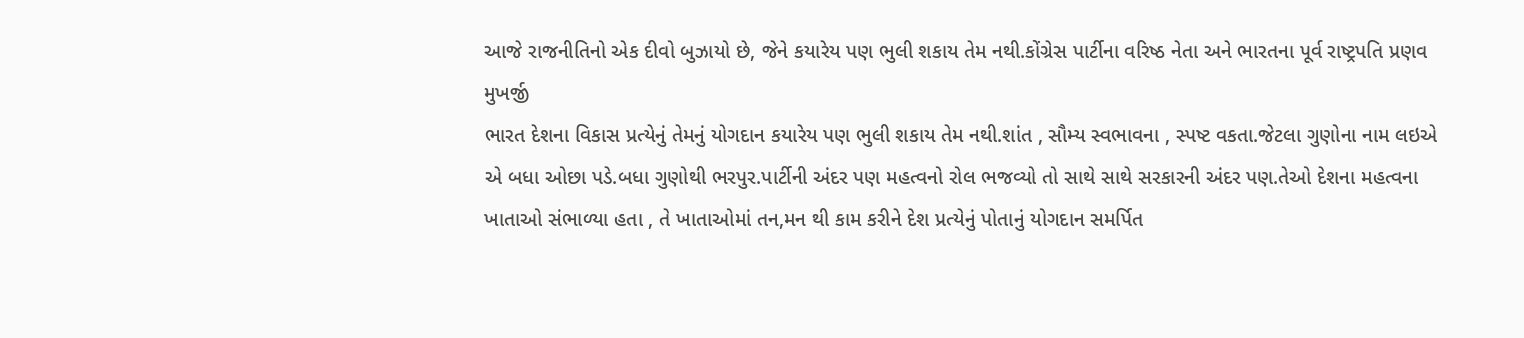આજે રાજનીતિનો એક દીવો બુઝાયો છે, જેને કયારેય પણ ભુલી શકાય તેમ નથી.કોંગ્રેસ પાર્ટીના વરિષ્ઠ નેતા અને ભારતના પૂર્વ રાષ્ટ્રપતિ પ્રણવ મુખર્જી
ભારત દેશના વિકાસ પ્રત્યેનું તેમનું યોગદાન કયારેય પણ ભુલી શકાય તેમ નથી.શાંત , સૌમ્ય સ્વભાવના , સ્પષ્ટ વકતા.જેટલા ગુણોના નામ લઇએ એ બધા ઓછા પડે.બધા ગુણોથી ભરપુર.પાર્ટીની અંદર પણ મહત્વનો રોલ ભજવ્યો તો સાથે સાથે સરકારની અંદર પણ.તેઓ દેશના મહત્વના ખાતાઓ સંભાળ્યા હતા , તે ખાતાઓમાં તન,મન થી કામ કરીને દેશ પ્રત્યેનું પોતાનું યોગદાન સમર્પિત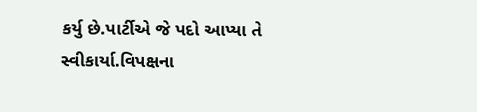કર્યુ છે.પાર્ટીએ જે પદો આપ્યા તે સ્વીકાર્યા.વિપક્ષના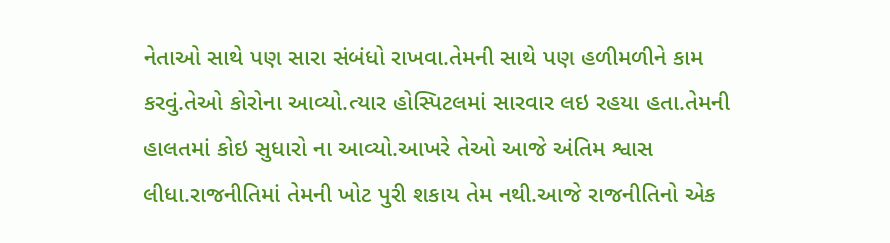નેતાઓ સાથે પણ સારા સંબંધો રાખવા.તેમની સાથે પણ હળીમળીને કામ કરવું.તેઓ કોરોના આવ્યો.ત્યાર હોસ્પિટલમાં સારવાર લઇ રહયા હતા.તેમની હાલતમાં કોઇ સુધારો ના આવ્યો.આખરે તેઓ આજે અંતિમ શ્વાસ લીધા.રાજનીતિમાં તેમની ખોટ પુરી શકાય તેમ નથી.આજે રાજનીતિનો એક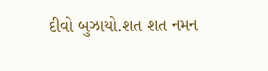દીવો બુઝાયો.શત શત નમન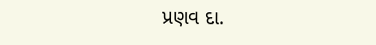પ્રણવ દા.